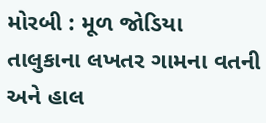મોરબી : મૂળ જોડિયા તાલુકાના લખતર ગામના વતની અને હાલ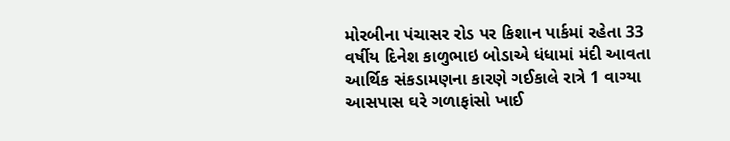મોરબીના પંચાસર રોડ પર કિશાન પાર્કમાં રહેતા 33 વર્ષીય દિનેશ કાળુભાઇ બોડાએ ધંધામાં મંદી આવતા આર્થિક સંકડામણના કારણે ગઈકાલે રાત્રે 1 વાગ્યા આસપાસ ઘરે ગળાફાંસો ખાઈ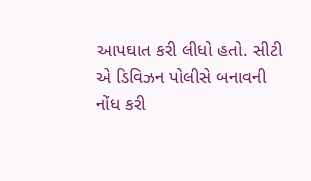આપઘાત કરી લીધો હતો. સીટી એ ડિવિઝન પોલીસે બનાવની નોંધ કરી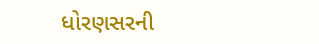ધોરણસરની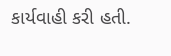કાર્યવાહી કરી હતી.